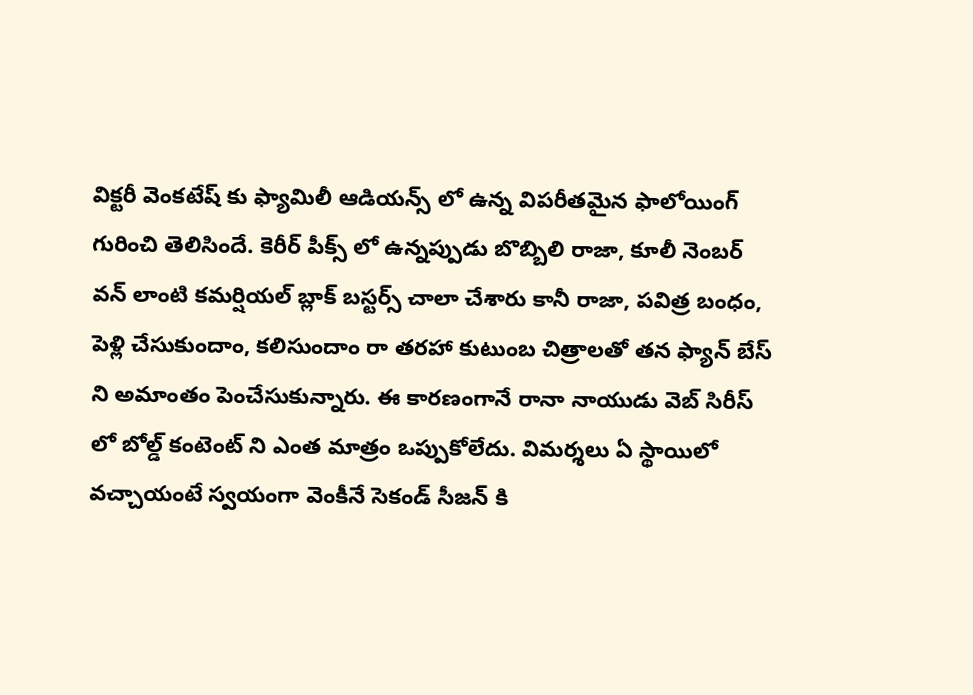విక్టరీ వెంకటేష్ కు ఫ్యామిలీ ఆడియన్స్ లో ఉన్న విపరీతమైన ఫాలోయింగ్ గురించి తెలిసిందే. కెరీర్ పీక్స్ లో ఉన్నప్పుడు బొబ్బిలి రాజా, కూలీ నెంబర్ వన్ లాంటి కమర్షియల్ బ్లాక్ బస్టర్స్ చాలా చేశారు కానీ రాజా, పవిత్ర బంధం, పెళ్లి చేసుకుందాం, కలిసుందాం రా తరహా కుటుంబ చిత్రాలతో తన ఫ్యాన్ బేస్ ని అమాంతం పెంచేసుకున్నారు. ఈ కారణంగానే రానా నాయుడు వెబ్ సిరీస్ లో బోల్డ్ కంటెంట్ ని ఎంత మాత్రం ఒప్పుకోలేదు. విమర్శలు ఏ స్థాయిలో వచ్చాయంటే స్వయంగా వెంకీనే సెకండ్ సీజన్ కి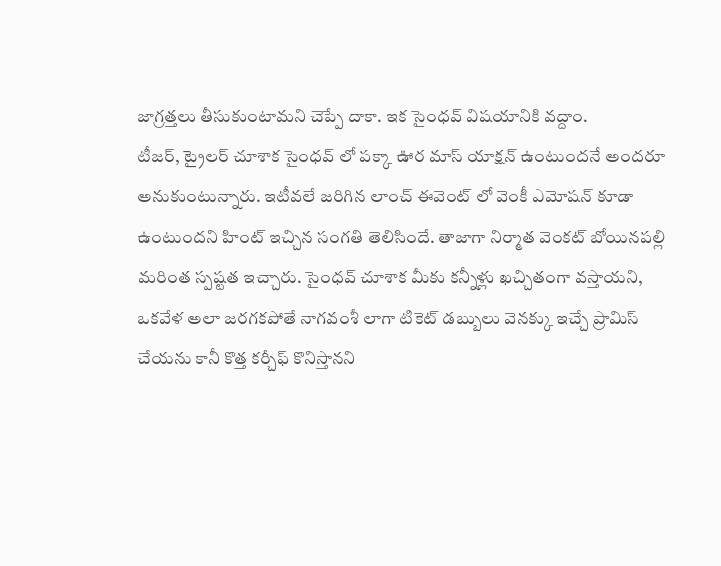జాగ్రత్తలు తీసుకుంటామని చెప్పే దాకా. ఇక సైంధవ్ విషయానికి వద్దాం.
టీజర్, ట్రైలర్ చూశాక సైంధవ్ లో పక్కా ఊర మాస్ యాక్షన్ ఉంటుందనే అందరూ అనుకుంటున్నారు. ఇటీవలే జరిగిన లాంచ్ ఈవెంట్ లో వెంకీ ఎమోషన్ కూడా ఉంటుందని హింట్ ఇచ్చిన సంగతి తెలిసిందే. తాజాగా నిర్మాత వెంకట్ బోయినపల్లి మరింత స్పష్టత ఇచ్చారు. సైంధవ్ చూశాక మీకు కన్నీళ్లు ఖచ్చితంగా వస్తాయని, ఒకవేళ అలా జరగకపోతే నాగవంశీ లాగా టికెట్ డబ్బులు వెనక్కు ఇచ్చే ప్రామిస్ చేయను కానీ కొత్త కర్చీఫ్ కొనిస్తానని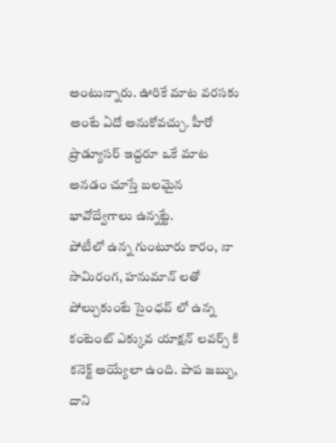అంటున్నారు. ఊరికే మాట వరసకు అంటే ఏదో అనుకోవచ్చు. హీరో ప్రొడ్యూసర్ ఇద్దరూ ఒకే మాట అనడం చూస్తే బలమైన భావోద్వేగాలు ఉన్నట్టే.
పోటీలో ఉన్న గుంటూరు కారం, నా సామిరంగ, హనుమాన్ లతో పోల్చుకుంటే సైంధవ్ లో ఉన్న కంటెంట్ ఎక్కువ యాక్షన్ లవర్స్ కి కనెక్ట్ అయ్యేలా ఉంది. పాప జబ్బు, దాని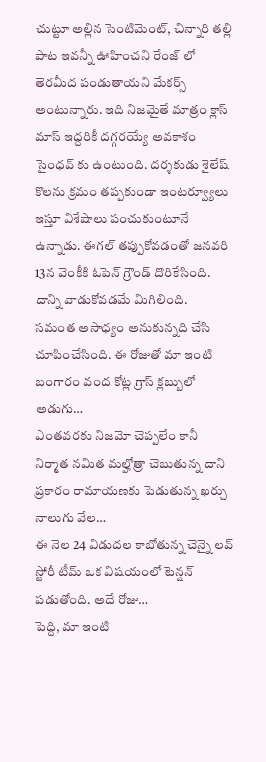చుట్టూ అల్లిన సెంటిమెంట్, చిన్నారి తల్లి పాట ఇవన్నీ ఊహించని రేంజ్ లో తెరమీద పండుతాయని మేకర్స్ అంటున్నారు. ఇది నిజమైతే మాత్రం క్లాస్ మాస్ ఇద్దరికీ దగ్గరయ్యే అవకాశం సైంధవ్ కు ఉంటుంది. దర్శకుడు శైలేష్ కొలను క్రమం తప్పకుండా ఇంటర్వ్యూలు ఇస్తూ విశేషాలు పంచుకుంటూనే ఉన్నాడు. ఈగల్ తప్పుకోవడంతో జనవరి 13న వెంకీకి ఓపెన్ గ్రౌండ్ దొరికేసింది. దాన్ని వాడుకోవడమే మిగిలింది.
సమంత అసాధ్యం అనుకున్నది చేసి చూపించేసింది. ఈ రోజుతో మా ఇంటి బంగారం వంద కోట్ల గ్రాస్ క్లబ్బులో అడుగు…
ఎంతవరకు నిజమో చెప్పలేం కానీ నిర్మాత నమిత మల్హోత్రా చెబుతున్న దాని ప్రకారం రామాయణకు పెడుతున్న ఖర్చు నాలుగు వేల…
ఈ నెల 24 విడుదల కాబోతున్న చెన్నై లవ్ స్టోరీ టీమ్ ఒక విషయంలో టెన్షన్ పడుతోంది. అదే రోజు…
పెద్ది, మా ఇంటి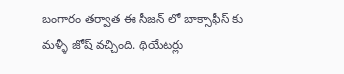బంగారం తర్వాత ఈ సీజన్ లో బాక్సాఫీస్ కు మళ్ళీ జోష్ వచ్చింది. థియేటర్లు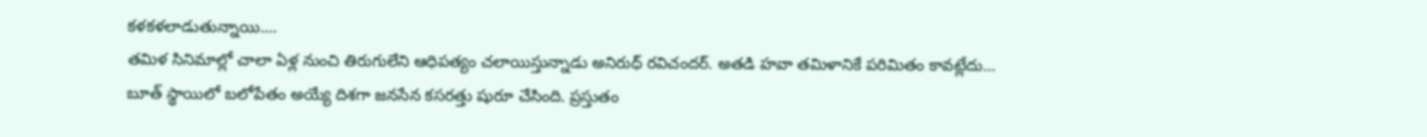కళకళలాడుతున్నాయి.…
తమిళ సినిమాల్లో చాలా ఏళ్ల నుంచి తిరుగులేని ఆధిపత్యం చలాయిస్తున్నాడు అనిరుధ్ రవిచందర్. అతడి హవా తమిళానికే పరిమితం కావట్లేదు…
బూత్ స్థాయిలో బలోపేతం అయ్యే దిశగా జనసేన కసరత్తు షురూ చేసింది. ప్రస్తుతం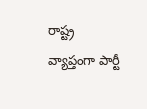రాష్ట్ర వ్యాప్తంగా పార్టీ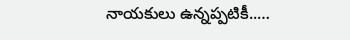నాయకులు ఉన్నప్పటికీ..…